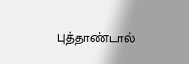புத்தாண்டால்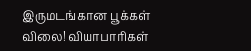இருமடங்கான பூக்கள் விலை! வியாபாரிகள்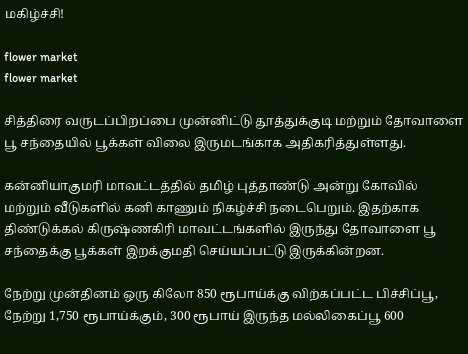மகிழ்ச்சி!

flower market
flower market

சித்திரை வருடப்பிறப்பை முன்னிட்டு தூத்துக்குடி மற்றும் தோவாளை பூ சந்தையில் பூக்கள் விலை இருமடங்காக அதிகரித்துள்ளது.

கன்னியாகுமரி மாவட்டத்தில் தமிழ் புத்தாண்டு அன்று கோவில் மற்றும் வீடுகளில் கனி காணும் நிகழ்ச்சி நடைபெறும். இதற்காக திண்டுக்கல் கிருஷ்ணகிரி மாவட்டங்களில் இருந்து தோவாளை பூ சந்தைக்கு பூக்கள் இறக்குமதி செய்யப்பட்டு இருக்கின்றன.

நேற்று முன்தினம் ஒரு கிலோ 850 ரூபாய்க்கு விற்கப்பட்ட பிச்சிப்பூ, நேற்று 1,750 ரூபாய்க்கும், 300 ரூபாய் இருந்த மல்லிகைப்பூ 600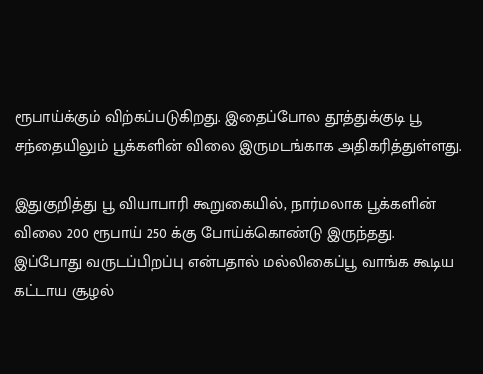ரூபாய்க்கும் விற்கப்படுகிறது. இதைப்போல தூத்துக்குடி பூ சந்தையிலும் பூக்களின் விலை இருமடங்காக அதிகரித்துள்ளது.

இதுகுறித்து பூ வியாபாரி கூறுகையில், நார்மலாக பூக்களின் விலை 200 ரூபாய் 250 க்கு போய்க்கொண்டு இருந்தது. இப்போது வருடப்பிறப்பு என்பதால் மல்லிகைப்பூ வாங்க கூடிய கட்டாய சூழல்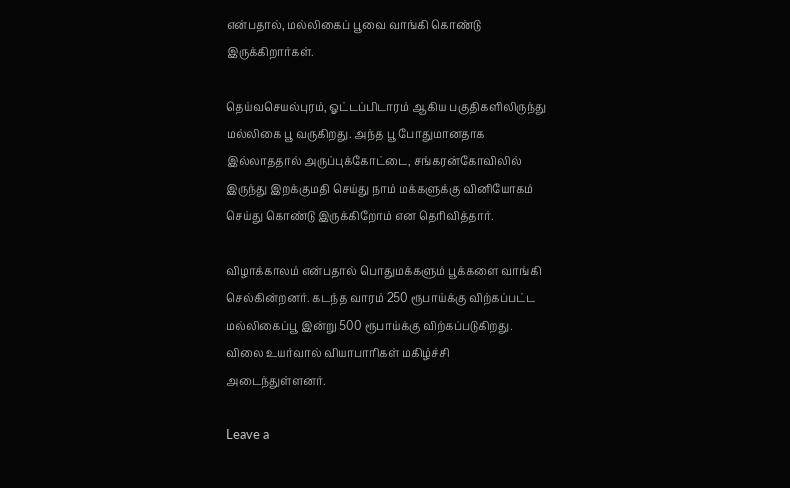என்பதால், மல்லிகைப் பூவை வாங்கி கொண்டு இருக்கிறார்கள்.

தெய்வசெயல்புரம், ஓட்டப்பிடாரம் ஆகிய பகுதிகளிலிருந்து மல்லிகை பூ வருகிறது. அந்த பூ போதுமானதாக இல்லாததால் அருப்புக்கோட்டை, சங்கரன்கோவிலில் இருந்து இறக்குமதி செய்து நாம் மக்களுக்கு வினியோகம் செய்து கொண்டு இருக்கிறோம் என தெரிவித்தார்.

விழாக்காலம் என்பதால் பொதுமக்களும் பூக்களை வாங்கி செல்கின்றனர். கடந்த வாரம் 250 ரூபாய்க்கு விற்கப்பட்ட மல்லிகைப்பூ இன்று 500 ரூபாய்க்கு விற்கப்படுகிறது. விலை உயர்வால் வியாபாரிகள் மகிழ்ச்சி அடைந்துள்ளனர்.

Leave a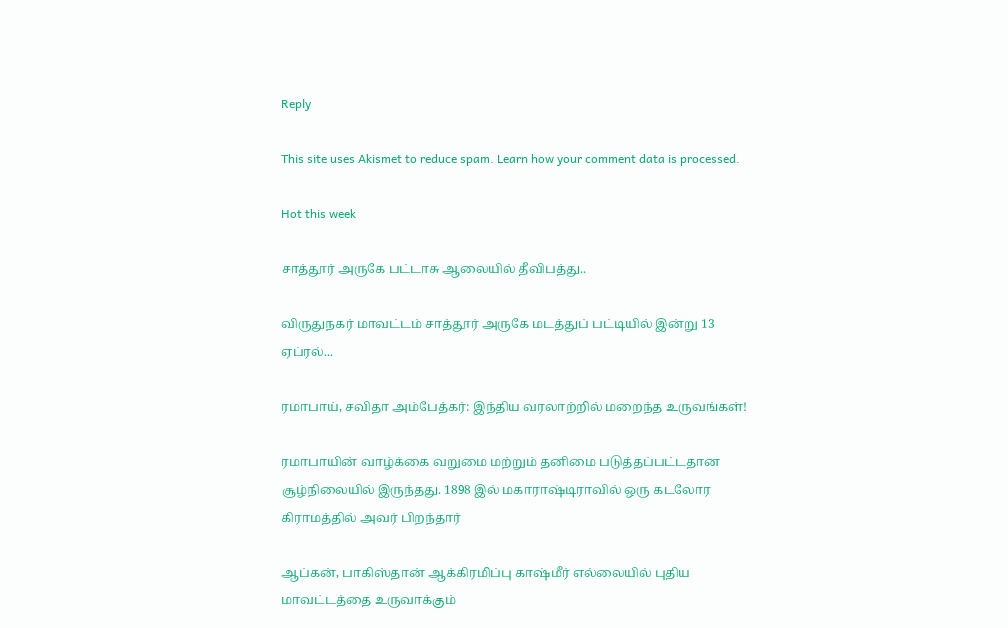Reply

This site uses Akismet to reduce spam. Learn how your comment data is processed.

Hot this week

சாத்தூர் அருகே பட்டாசு ஆலையில் தீவிபத்து..

விருதுநகர் மாவட்டம் சாத்தூர் அருகே மடத்துப் பட்டியில் இன்று 13 ஏப்ரல்...

ரமாபாய், சவிதா அம்பேத்கர்: இந்திய வரலாற்றில் மறைந்த உருவங்கள்!

ரமாபாயின் வாழ்க்கை வறுமை மற்றும் தனிமை படுத்தப்பட்டதான சூழ்நிலையில் இருந்தது. 1898 இல் மகாராஷ்டிராவில் ஒரு கடலோர கிராமத்தில் அவர் பிறந்தார்

ஆப்கன், பாகிஸ்தான் ஆக்கிரமிப்பு காஷ்மீர் எல்லையில் புதிய மாவட்டத்தை உருவாக்கும்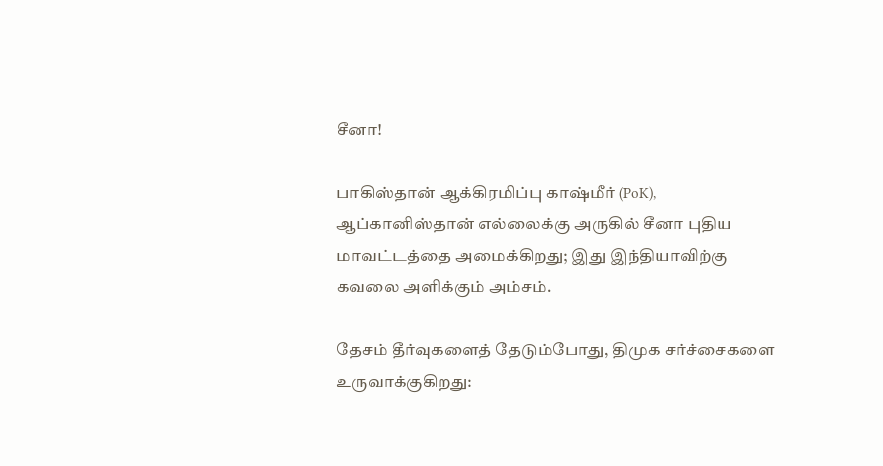சீனா!

பாகிஸ்தான் ஆக்கிரமிப்பு காஷ்மீர் (PoK), ஆப்கானிஸ்தான் எல்லைக்கு அருகில் சீனா புதிய மாவட்டத்தை அமைக்கிறது; இது இந்தியாவிற்கு கவலை அளிக்கும் அம்சம்.

தேசம் தீர்வுகளைத் தேடும்போது, திமுக சர்ச்சைகளை உருவாக்குகிறது: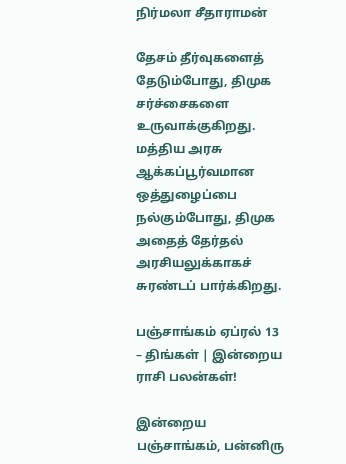நிர்மலா சீதாராமன்

தேசம் தீர்வுகளைத் தேடும்போது, திமுக சர்ச்சைகளை உருவாக்குகிறது. மத்திய அரசு ஆக்கப்பூர்வமான ஒத்துழைப்பை நல்கும்போது, திமுக அதைத் தேர்தல் அரசியலுக்காகச் சுரண்டப் பார்க்கிறது.

பஞ்சாங்கம் ஏப்ரல் 13 – திங்கள் | இன்றைய ராசி பலன்கள்!

இன்றைய பஞ்சாங்கம், பன்னிரு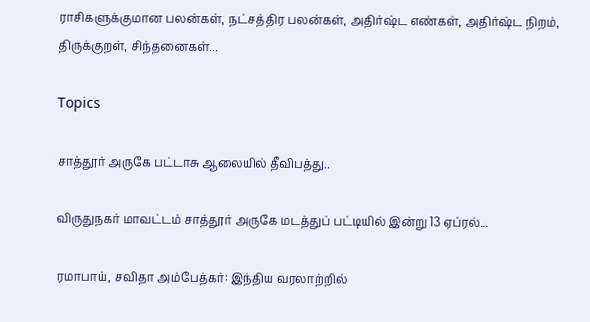ராசிகளுக்குமான பலன்கள், நட்சத்திர பலன்கள், அதிர்ஷ்ட எண்கள், அதிர்ஷ்ட நிறம், திருக்குறள், சிந்தனைகள்...

Topics

சாத்தூர் அருகே பட்டாசு ஆலையில் தீவிபத்து..

விருதுநகர் மாவட்டம் சாத்தூர் அருகே மடத்துப் பட்டியில் இன்று 13 ஏப்ரல்...

ரமாபாய், சவிதா அம்பேத்கர்: இந்திய வரலாற்றில்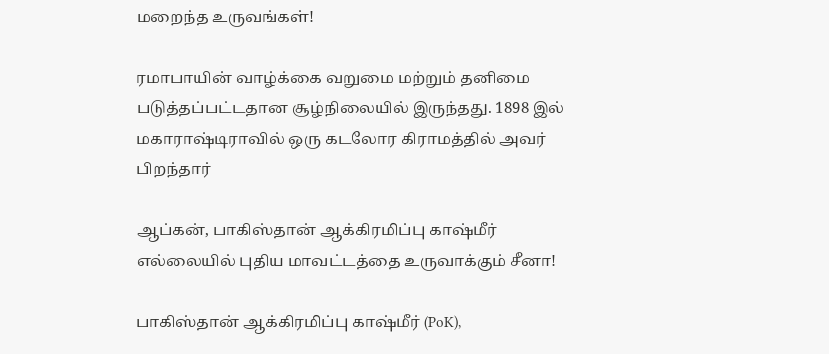மறைந்த உருவங்கள்!

ரமாபாயின் வாழ்க்கை வறுமை மற்றும் தனிமை படுத்தப்பட்டதான சூழ்நிலையில் இருந்தது. 1898 இல் மகாராஷ்டிராவில் ஒரு கடலோர கிராமத்தில் அவர் பிறந்தார்

ஆப்கன், பாகிஸ்தான் ஆக்கிரமிப்பு காஷ்மீர் எல்லையில் புதிய மாவட்டத்தை உருவாக்கும் சீனா!

பாகிஸ்தான் ஆக்கிரமிப்பு காஷ்மீர் (PoK),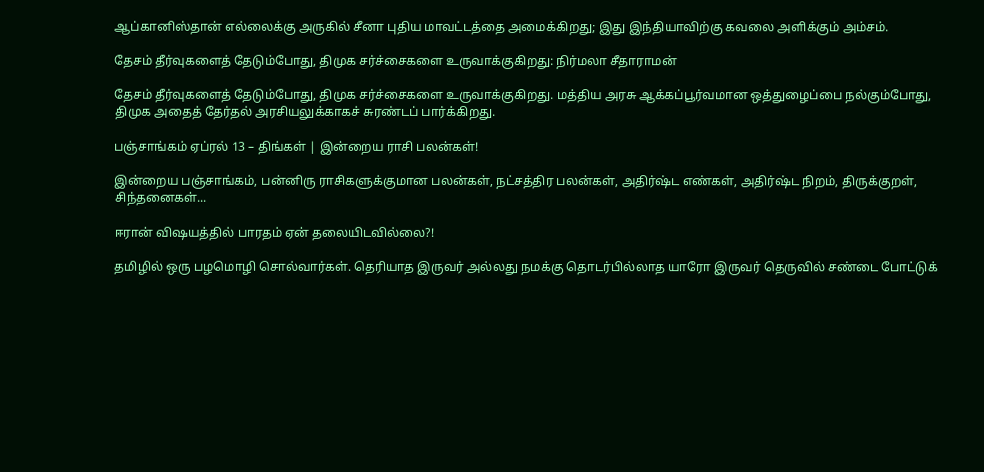ஆப்கானிஸ்தான் எல்லைக்கு அருகில் சீனா புதிய மாவட்டத்தை அமைக்கிறது; இது இந்தியாவிற்கு கவலை அளிக்கும் அம்சம்.

தேசம் தீர்வுகளைத் தேடும்போது, திமுக சர்ச்சைகளை உருவாக்குகிறது: நிர்மலா சீதாராமன்

தேசம் தீர்வுகளைத் தேடும்போது, திமுக சர்ச்சைகளை உருவாக்குகிறது. மத்திய அரசு ஆக்கப்பூர்வமான ஒத்துழைப்பை நல்கும்போது, திமுக அதைத் தேர்தல் அரசியலுக்காகச் சுரண்டப் பார்க்கிறது.

பஞ்சாங்கம் ஏப்ரல் 13 – திங்கள் | இன்றைய ராசி பலன்கள்!

இன்றைய பஞ்சாங்கம், பன்னிரு ராசிகளுக்குமான பலன்கள், நட்சத்திர பலன்கள், அதிர்ஷ்ட எண்கள், அதிர்ஷ்ட நிறம், திருக்குறள், சிந்தனைகள்...

ஈரான் விஷயத்தில் பாரதம் ஏன் தலையிடவில்லை?!

தமிழில் ஒரு பழமொழி சொல்வார்கள். தெரியாத இருவர் அல்லது நமக்கு தொடர்பில்லாத யாரோ இருவர் தெருவில் சண்டை போட்டுக்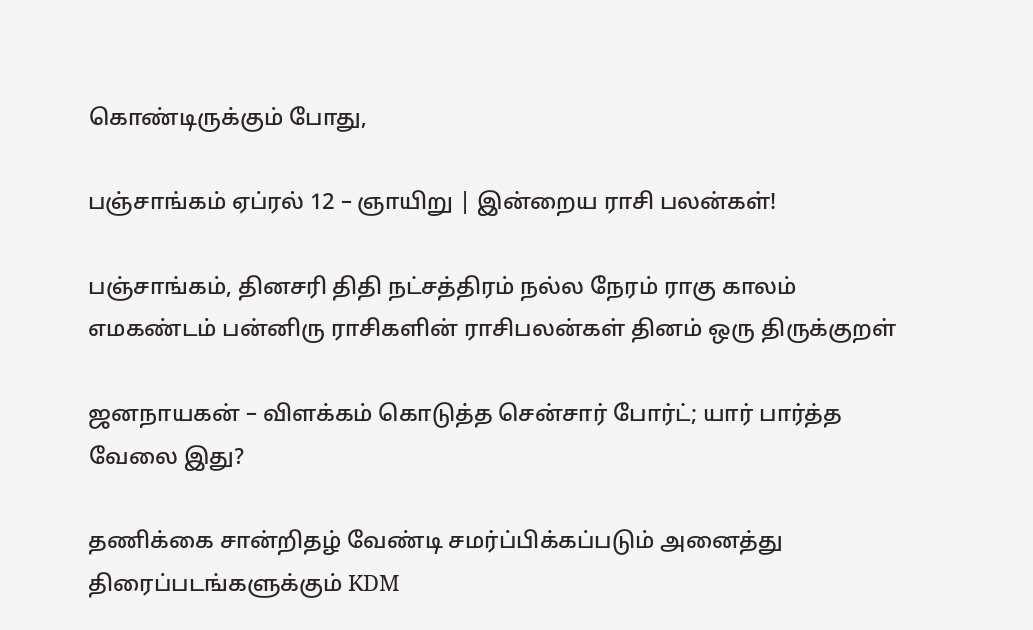கொண்டிருக்கும் போது,

பஞ்சாங்கம் ஏப்ரல் 12 – ஞாயிறு | இன்றைய ராசி பலன்கள்!

பஞ்சாங்கம், தினசரி திதி நட்சத்திரம் நல்ல நேரம் ராகு காலம் எமகண்டம் பன்னிரு ராசிகளின் ராசிபலன்கள் தினம் ஒரு திருக்குறள்

ஜனநாயகன் – விளக்கம் கொடுத்த சென்சார் போர்ட்; யார் பார்த்த வேலை இது?

தணிக்கை சான்றிதழ் வேண்டி சமர்ப்பிக்கப்படும் அனைத்து திரைப்படங்களுக்கும் KDM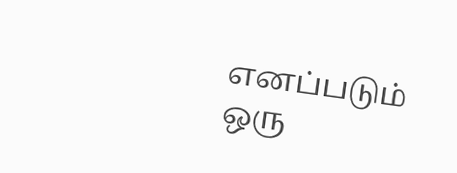எனப்படும் ஒரு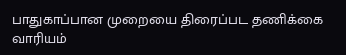பாதுகாப்பான முறையை திரைப்பட தணிக்கை வாரியம்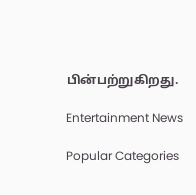பின்பற்றுகிறது.

Entertainment News

Popular Categories